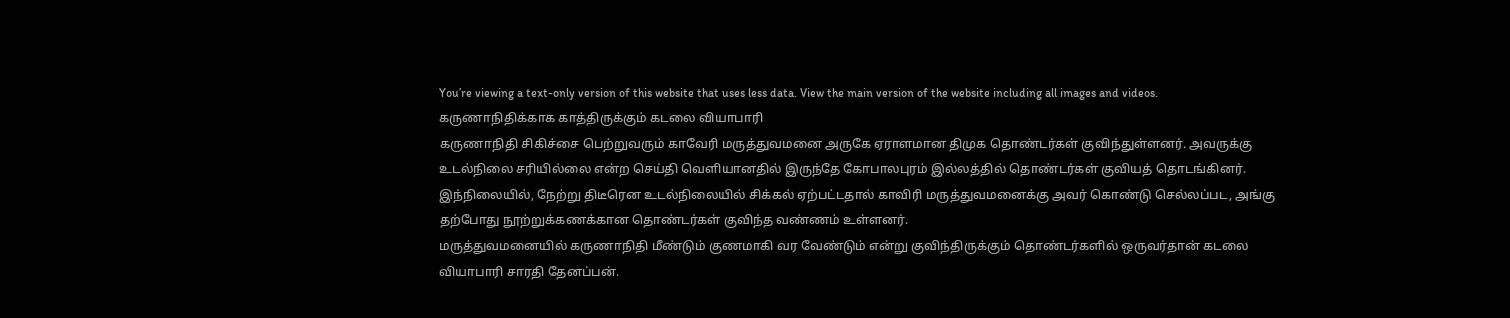You’re viewing a text-only version of this website that uses less data. View the main version of the website including all images and videos.
கருணாநிதிக்காக காத்திருக்கும் கடலை வியாபாரி
கருணாநிதி சிகிச்சை பெற்றுவரும் காவேரி மருத்துவமனை அருகே ஏராளமான திமுக தொண்டர்கள் குவிந்துள்ளனர். அவருக்கு உடல்நிலை சரியில்லை என்ற செய்தி வெளியானதில் இருந்தே கோபாலபுரம் இல்லத்தில் தொண்டர்கள் குவியத் தொடங்கினர்.
இந்நிலையில், நேற்று திடீரென உடல்நிலையில் சிக்கல் ஏற்பட்டதால் காவிரி மருத்துவமனைக்கு அவர் கொண்டு செல்லப்பட, அங்கு தற்போது நூற்றுக்கணக்கான தொண்டர்கள் குவிந்த வண்ணம் உள்ளனர்.
மருத்துவமனையில் கருணாநிதி மீண்டும் குணமாகி வர வேண்டும் என்று குவிந்திருக்கும் தொண்டர்களில் ஒருவர்தான் கடலை வியாபாரி சாரதி தேனப்பன்.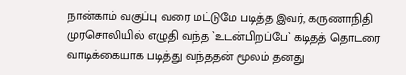நான்காம் வகுப்பு வரை மட்டுமே படித்த இவர், கருணாநிதி முரசொலியில் எழுதி வந்த `உடன்பிறப்பே` கடிதத் தொடரை வாடிக்கையாக படித்து வந்ததன் மூலம் தனது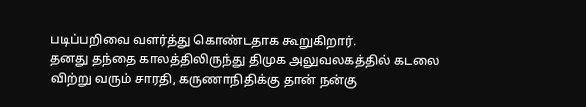படிப்பறிவை வளர்த்து கொண்டதாக கூறுகிறார்.
தனது தந்தை காலத்திலிருந்து திமுக அலுவலகத்தில் கடலை விற்று வரும் சாரதி, கருணாநிதிக்கு தான் நன்கு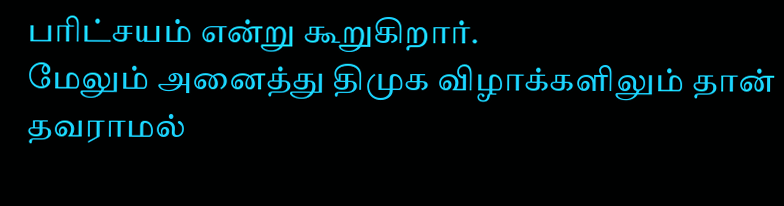பரிட்சயம் என்று கூறுகிறார்.
மேலும் அனைத்து திமுக விழாக்களிலும் தான் தவராமல்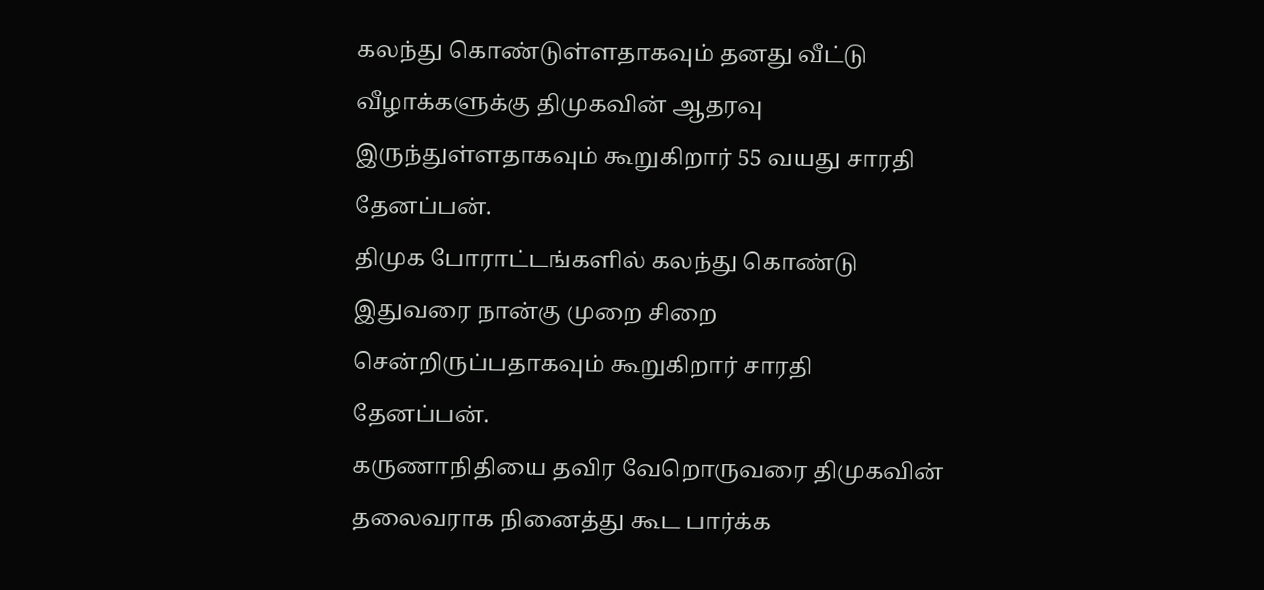கலந்து கொண்டுள்ளதாகவும் தனது வீட்டு வீழாக்களுக்கு திமுகவின் ஆதரவு இருந்துள்ளதாகவும் கூறுகிறார் 55 வயது சாரதி தேனப்பன்.
திமுக போராட்டங்களில் கலந்து கொண்டு இதுவரை நான்கு முறை சிறை சென்றிருப்பதாகவும் கூறுகிறார் சாரதி தேனப்பன்.
கருணாநிதியை தவிர வேறொருவரை திமுகவின் தலைவராக நினைத்து கூட பார்க்க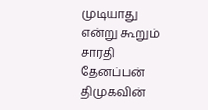முடியாது என்று கூறும் சாரதி தேனப்பன் திமுகவின்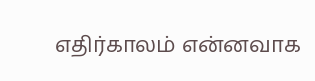எதிர்காலம் என்னவாக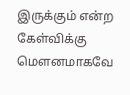இருக்கும் என்ற கேள்விக்கு மெளனமாகவே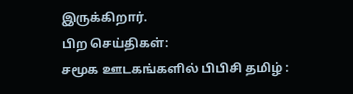இருக்கிறார்.
பிற செய்திகள்:
சமூக ஊடகங்களில் பிபிசி தமிழ் :